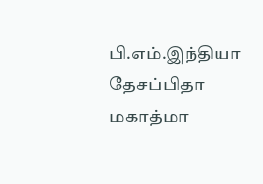பி.எம்.இந்தியா
தேசப்பிதா மகாத்மா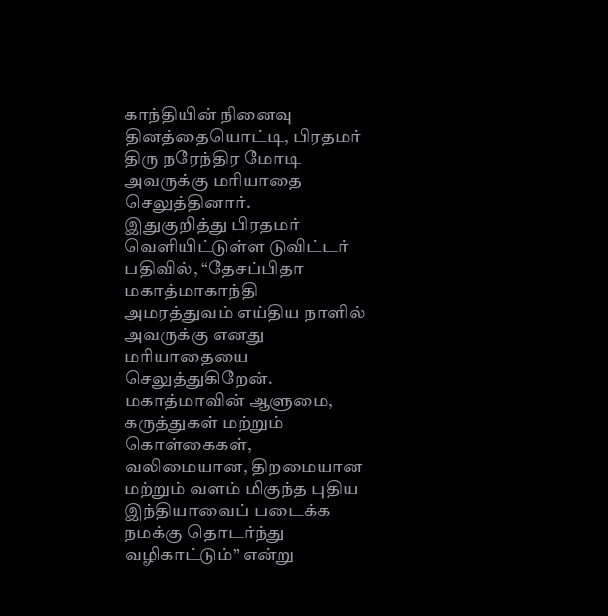காந்தியின் நினைவு தினத்தையொட்டி, பிரதமர் திரு நரேந்திர மோடி அவருக்கு மரியாதை செலுத்தினார்.
இதுகுறித்து பிரதமர் வெளியிட்டுள்ள டுவிட்டர் பதிவில், “தேசப்பிதா மகாத்மாகாந்தி அமரத்துவம் எய்திய நாளில் அவருக்கு எனது மரியாதையை செலுத்துகிறேன். மகாத்மாவின் ஆளுமை, கருத்துகள் மற்றும் கொள்கைகள், வலிமையான, திறமையான மற்றும் வளம் மிகுந்த புதிய இந்தியாவைப் படைக்க நமக்கு தொடர்ந்து வழிகாட்டும்” என்று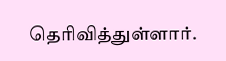தெரிவித்துள்ளார்.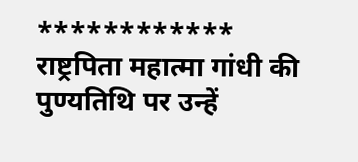************
राष्ट्रपिता महात्मा गांधी की पुण्यतिथि पर उन्हें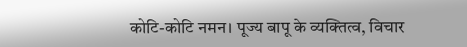कोटि-कोटि नमन। पूज्य बापू के व्यक्तित्व, विचार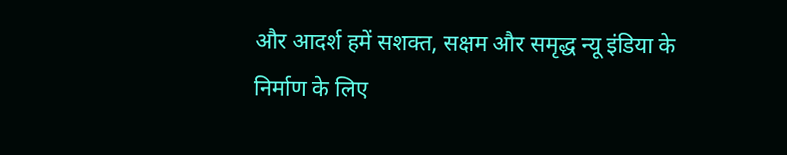और आदर्श हमें सशक्त, सक्षम और समृद्ध न्यू इंडिया के निर्माण के लिए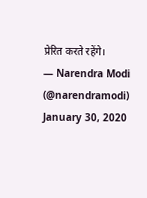प्रेरित करते रहेंगे।
— Narendra Modi (@narendramodi) January 30, 2020